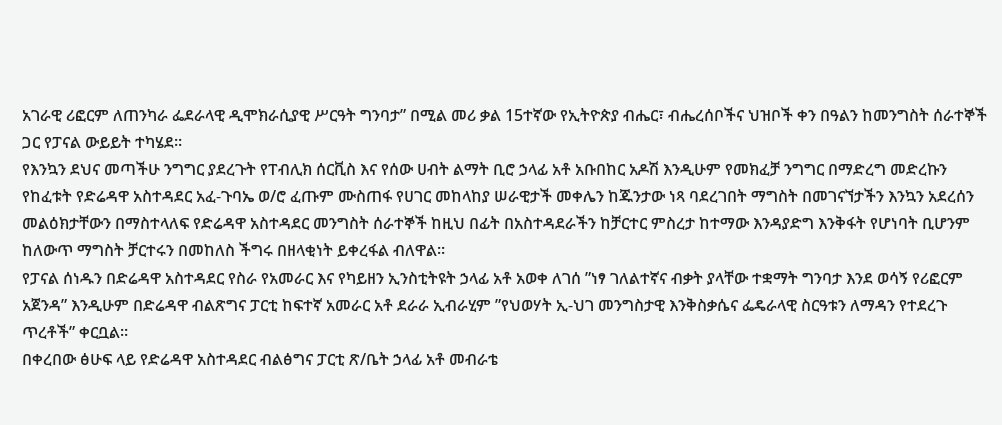አገራዊ ሪፎርም ለጠንካራ ፌደራላዊ ዲሞክራሲያዊ ሥርዓት ግንባታ” በሚል መሪ ቃል 15ተኛው የኢትዮጵያ ብሔር፣ ብሔረሰቦችና ህዝቦች ቀን በዓልን ከመንግስት ሰራተኞች ጋር የፓናል ውይይት ተካሄደ።
የእንኳን ደህና መጣችሁ ንግግር ያደረጉት የፐብሊክ ሰርቪስ እና የሰው ሀብት ልማት ቢሮ ኃላፊ አቶ አቡበከር አዶሽ እንዲሁም የመክፈቻ ንግግር በማድረግ መድረኩን የከፈቱት የድሬዳዋ አስተዳደር አፈ-ጉባኤ ወ/ሮ ፈጡም ሙስጠፋ የሀገር መከላከያ ሠራዊታች መቀሌን ከጁንታው ነጻ ባደረገበት ማግስት በመገናኘታችን እንኳን አደረሰን መልዕክታቸውን በማስተላለፍ የድሬዳዋ አስተዳደር መንግስት ሰራተኞች ከዚህ በፊት በአስተዳደራችን ከቻርተር ምስረታ ከተማው እንዳያድግ እንቅፋት የሆነባት ቢሆንም ከለውጥ ማግስት ቻርተሩን በመከለስ ችግሩ በዘላቂነት ይቀረፋል ብለዋል።
የፓናል ሰነዱን በድሬዳዋ አስተዳደር የስራ የአመራር እና የካይዘን ኢንስቲትዩት ኃላፊ አቶ አወቀ ለገሰ ”ነፃ ገለልተኛና ብቃት ያላቸው ተቋማት ግንባታ እንደ ወሳኝ የሪፎርም አጀንዳ” እንዲሁም በድሬዳዋ ብልጽግና ፓርቲ ከፍተኛ አመራር አቶ ደራራ ኢብራሂም ”የህወሃት ኢ-ህገ መንግስታዊ እንቅስቃሴና ፌዴራላዊ ስርዓቱን ለማዳን የተደረጉ ጥረቶች” ቀርቧል።
በቀረበው ፅሁፍ ላይ የድሬዳዋ አስተዳደር ብልፅግና ፓርቲ ጽ/ቤት ኃላፊ አቶ መብራቴ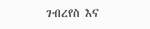ገብረየስ እና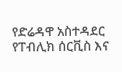የድሬዳዋ አስተዳደር የፐብሊክ ሰርቪስ እና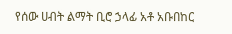የሰው ሀብት ልማት ቢሮ ኃላፊ አቶ አቡበከር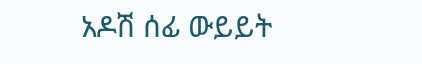አዶሽ ሰፊ ውይይት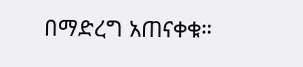በማድረግ አጠናቀቁ።